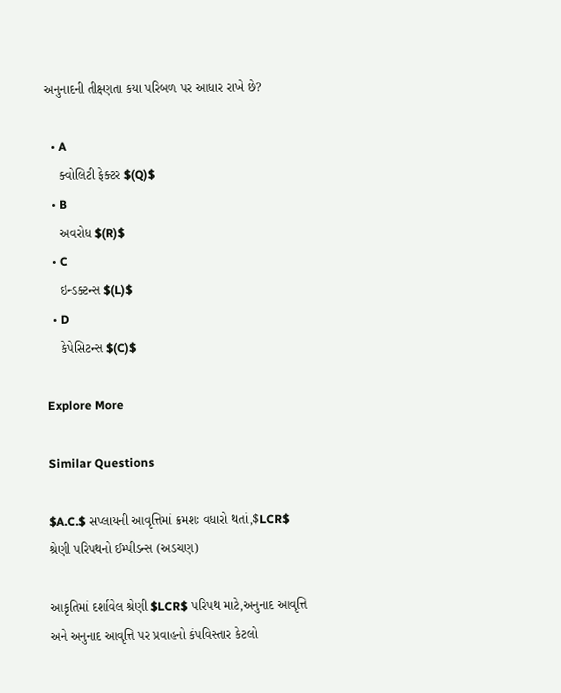અનુનાદની તીક્ષ્ણતા કયા પરિબળ પર આધાર રાખે છે?

  • A
    ક્વોલિટી ફેક્ટર $(Q)$
  • B
    અવરોધ $(R)$
  • C
    ઇન્ડક્ટન્સ $(L)$
  • D
    કેપેસિટન્સ $(C)$

Explore More

Similar Questions

$A.C.$ સપ્લાયની આવૃત્તિમાં ક્રમશઃ વધારો થતાં,$LCR$ શ્રેણી પરિપથનો ઈમ્પીડન્સ (અડચણ)

આકૃતિમાં દર્શાવેલ શ્રેણી $LCR$ પરિપથ માટે,અનુનાદ આવૃત્તિ અને અનુનાદ આવૃત્તિ પર પ્રવાહનો કંપવિસ્તાર કેટલો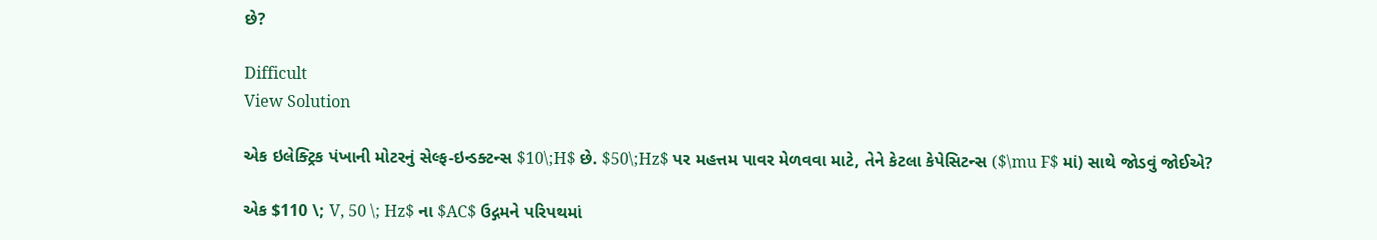છે?

Difficult
View Solution

એક ઇલેક્ટ્રિક પંખાની મોટરનું સેલ્ફ-ઇન્ડક્ટન્સ $10\;H$ છે. $50\;Hz$ પર મહત્તમ પાવર મેળવવા માટે, તેને કેટલા કેપેસિટન્સ ($\mu F$ માં) સાથે જોડવું જોઈએ?

એક $110 \; V, 50 \; Hz$ ના $AC$ ઉદ્ગમને પરિપથમાં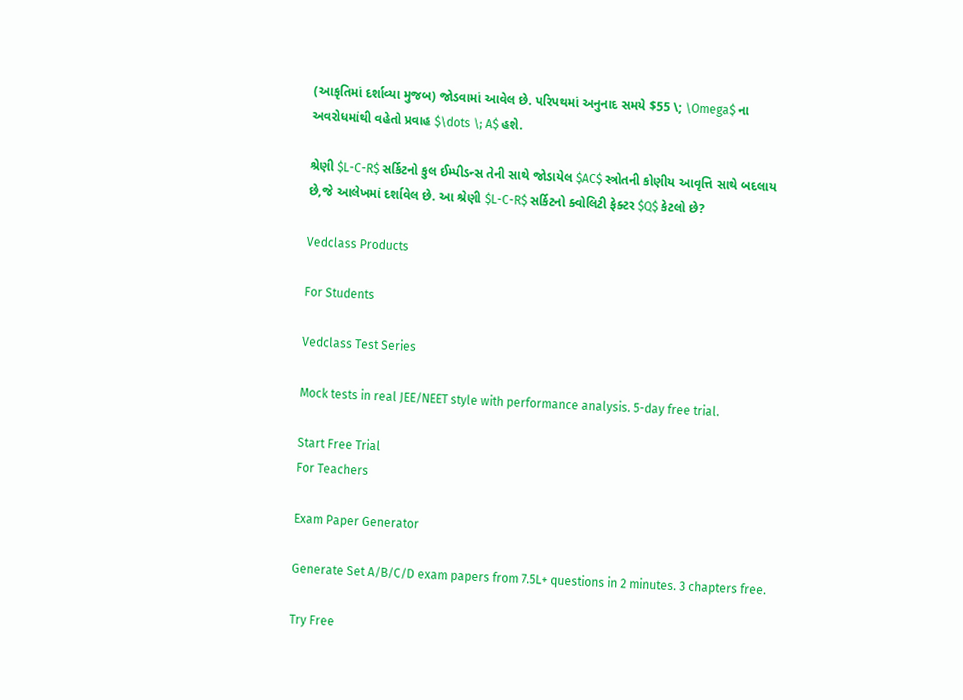(આકૃતિમાં દર્શાવ્યા મુજબ) જોડવામાં આવેલ છે. પરિપથમાં અનુનાદ સમયે $55 \; \Omega$ ના અવરોધમાંથી વહેતો પ્રવાહ $\dots \; A$ હશે.

શ્રેણી $L-C-R$ સર્કિટનો કુલ ઈમ્પીડન્સ તેની સાથે જોડાયેલ $AC$ સ્ત્રોતની કોણીય આવૃત્તિ સાથે બદલાય છે,જે આલેખમાં દર્શાવેલ છે. આ શ્રેણી $L-C-R$ સર્કિટનો ક્વોલિટી ફેક્ટર $Q$ કેટલો છે?

Vedclass Products

For Students

Vedclass Test Series

Mock tests in real JEE/NEET style with performance analysis. 5-day free trial.

Start Free Trial
For Teachers

Exam Paper Generator

Generate Set A/B/C/D exam papers from 7.5L+ questions in 2 minutes. 3 chapters free.

Try Free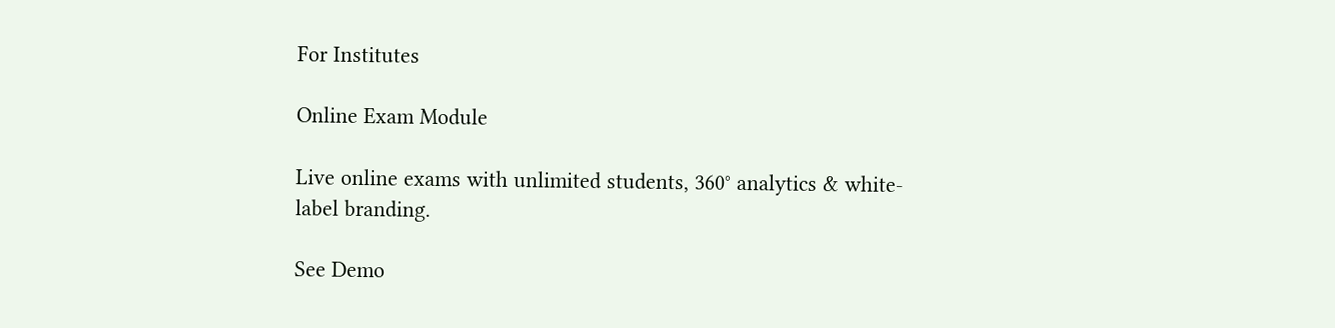For Institutes

Online Exam Module

Live online exams with unlimited students, 360° analytics & white-label branding.

See Demo